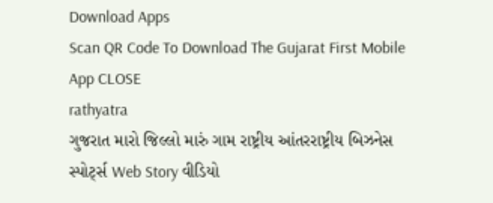Download Apps
Scan QR Code To Download The Gujarat First Mobile App CLOSE
rathyatra
ગુજરાત મારો જિલ્લો મારું ગામ રાષ્ટ્રીય આંતરરાષ્ટ્રીય બિઝનેસ સ્પોર્ટ્સ Web Story વીડિયો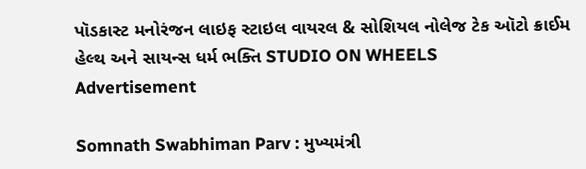પૉડકાસ્ટ મનોરંજન લાઇફ સ્ટાઇલ વાયરલ & સોશિયલ નોલેજ ટેક ઑટો ક્રાઈમ હેલ્થ અને સાયન્સ ધર્મ ભક્તિ STUDIO ON WHEELS
Advertisement

Somnath Swabhiman Parv : મુખ્યમંત્રી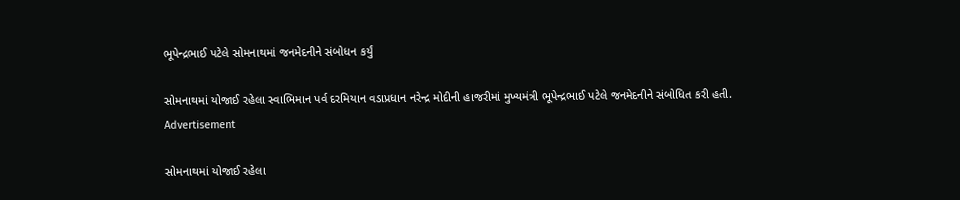ભૂપેન્દ્રભાઈ પટેલે સોમનાથમાં જનમેદનીને સંબોધન કર્યું

સોમનાથમાં યોજાઈ રહેલા સ્વાભિમાન પર્વ દરમિયાન વડાપ્રધાન નરેન્દ્ર મોદીની હાજરીમાં મુખ્યમંત્રી ભૂપેન્દ્રભાઈ પટેલે જનમેદનીને સંબોધિત કરી હતી.
Advertisement

સોમનાથમાં યોજાઈ રહેલા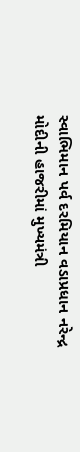સ્વાભિમાન પર્વ દરમિયાન વડાપ્રધાન નરેન્દ્ર મોદીની હાજરીમાં મુખ્યમંત્રી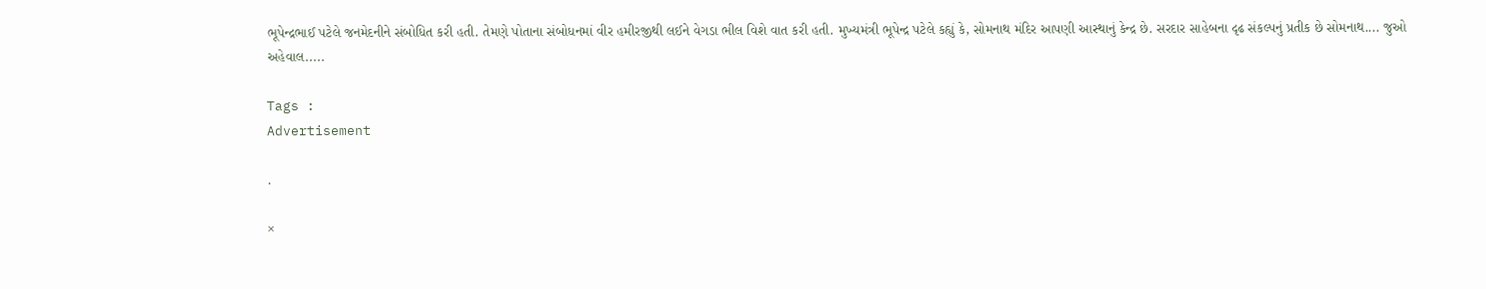ભૂપેન્દ્રભાઈ પટેલે જનમેદનીને સંબોધિત કરી હતી. તેમણે પોતાના સંબોધનમાં વીર હમીરજીથી લઈને વેગડા ભીલ વિશે વાત કરી હતી. મુખ્યમંત્રી ભૂપેન્દ્ર પટેલે કહ્યું કે, સોમનાથ મંદિર આપણી આસ્થાનું કેન્દ્ર છે. સરદાર સાહેબના દૃઢ સંકલ્પનું પ્રતીક છે સોમનાથ.... જુઓ અહેવાલ.....

Tags :
Advertisement

.

×